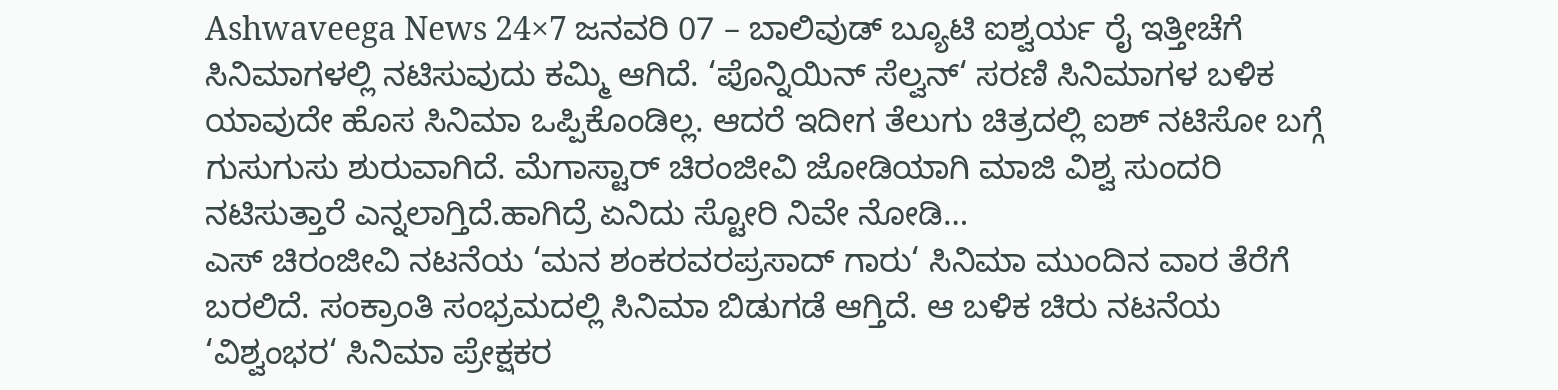Ashwaveega News 24×7 ಜನವರಿ 07 – ಬಾಲಿವುಡ್ ಬ್ಯೂಟಿ ಐಶ್ವರ್ಯ ರೈ ಇತ್ತೀಚೆಗೆ ಸಿನಿಮಾಗಳಲ್ಲಿ ನಟಿಸುವುದು ಕಮ್ಮಿ ಆಗಿದೆ. ‘ಪೊನ್ನಿಯಿನ್ ಸೆಲ್ವನ್‘ ಸರಣಿ ಸಿನಿಮಾಗಳ ಬಳಿಕ ಯಾವುದೇ ಹೊಸ ಸಿನಿಮಾ ಒಪ್ಪಿಕೊಂಡಿಲ್ಲ. ಆದರೆ ಇದೀಗ ತೆಲುಗು ಚಿತ್ರದಲ್ಲಿ ಐಶ್ ನಟಿಸೋ ಬಗ್ಗೆ ಗುಸುಗುಸು ಶುರುವಾಗಿದೆ. ಮೆಗಾಸ್ಟಾರ್ ಚಿರಂಜೀವಿ ಜೋಡಿಯಾಗಿ ಮಾಜಿ ವಿಶ್ವ ಸುಂದರಿ ನಟಿಸುತ್ತಾರೆ ಎನ್ನಲಾಗ್ತಿದೆ.ಹಾಗಿದ್ರೆ ಏನಿದು ಸ್ಟೋರಿ ನಿವೇ ನೋಡಿ…
ಎಸ್ ಚಿರಂಜೀವಿ ನಟನೆಯ ‘ಮನ ಶಂಕರವರಪ್ರಸಾದ್ ಗಾರು‘ ಸಿನಿಮಾ ಮುಂದಿನ ವಾರ ತೆರೆಗೆ ಬರಲಿದೆ. ಸಂಕ್ರಾಂತಿ ಸಂಭ್ರಮದಲ್ಲಿ ಸಿನಿಮಾ ಬಿಡುಗಡೆ ಆಗ್ತಿದೆ. ಆ ಬಳಿಕ ಚಿರು ನಟನೆಯ ‘ವಿಶ್ವಂಭರ‘ ಸಿನಿಮಾ ಪ್ರೇಕ್ಷಕರ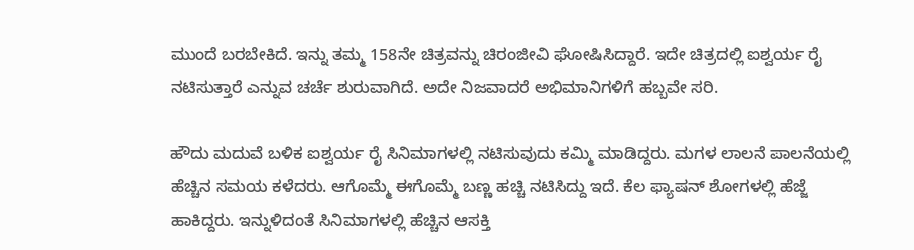ಮುಂದೆ ಬರಬೇಕಿದೆ. ಇನ್ನು ತಮ್ಮ 158ನೇ ಚಿತ್ರವನ್ನು ಚಿರಂಜೀವಿ ಘೋಷಿಸಿದ್ದಾರೆ. ಇದೇ ಚಿತ್ರದಲ್ಲಿ ಐಶ್ವರ್ಯ ರೈ ನಟಿಸುತ್ತಾರೆ ಎನ್ನುವ ಚರ್ಚೆ ಶುರುವಾಗಿದೆ. ಅದೇ ನಿಜವಾದರೆ ಅಭಿಮಾನಿಗಳಿಗೆ ಹಬ್ಬವೇ ಸರಿ.

ಹೌದು ಮದುವೆ ಬಳಿಕ ಐಶ್ವರ್ಯ ರೈ ಸಿನಿಮಾಗಳಲ್ಲಿ ನಟಿಸುವುದು ಕಮ್ಮಿ ಮಾಡಿದ್ದರು. ಮಗಳ ಲಾಲನೆ ಪಾಲನೆಯಲ್ಲಿ ಹೆಚ್ಚಿನ ಸಮಯ ಕಳೆದರು. ಆಗೊಮ್ಮೆ ಈಗೊಮ್ಮೆ ಬಣ್ಣ ಹಚ್ಚಿ ನಟಿಸಿದ್ದು ಇದೆ. ಕೆಲ ಫ್ಯಾಷನ್ ಶೋಗಳಲ್ಲಿ ಹೆಜ್ಜೆ ಹಾಕಿದ್ದರು. ಇನ್ನುಳಿದಂತೆ ಸಿನಿಮಾಗಳಲ್ಲಿ ಹೆಚ್ಚಿನ ಆಸಕ್ತಿ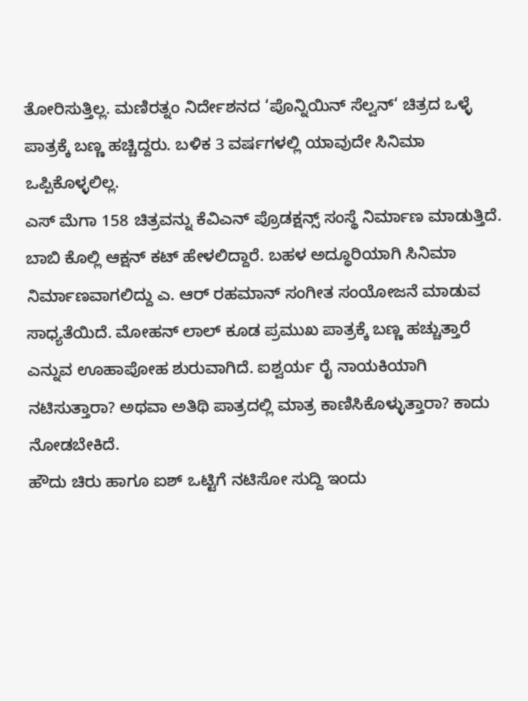ತೋರಿಸುತ್ತಿಲ್ಲ. ಮಣಿರತ್ನಂ ನಿರ್ದೇಶನದ ‘ಪೊನ್ನಿಯಿನ್ ಸೆಲ್ವನ್‘ ಚಿತ್ರದ ಒಳ್ಳೆ ಪಾತ್ರಕ್ಕೆ ಬಣ್ಣ ಹಚ್ಚಿದ್ದರು. ಬಳಿಕ 3 ವರ್ಷಗಳಲ್ಲಿ ಯಾವುದೇ ಸಿನಿಮಾ ಒಪ್ಪಿಕೊಳ್ಳಲಿಲ್ಲ.
ಎಸ್ ಮೆಗಾ 158 ಚಿತ್ರವನ್ನು ಕೆವಿಎನ್ ಪ್ರೊಡಕ್ಷನ್ಸ್ ಸಂಸ್ಥೆ ನಿರ್ಮಾಣ ಮಾಡುತ್ತಿದೆ. ಬಾಬಿ ಕೊಲ್ಲಿ ಆಕ್ಷನ್ ಕಟ್ ಹೇಳಲಿದ್ದಾರೆ. ಬಹಳ ಅದ್ಧೂರಿಯಾಗಿ ಸಿನಿಮಾ ನಿರ್ಮಾಣವಾಗಲಿದ್ದು ಎ. ಆರ್ ರಹಮಾನ್ ಸಂಗೀತ ಸಂಯೋಜನೆ ಮಾಡುವ ಸಾಧ್ಯತೆಯಿದೆ. ಮೋಹನ್ ಲಾಲ್ ಕೂಡ ಪ್ರಮುಖ ಪಾತ್ರಕ್ಕೆ ಬಣ್ಣ ಹಚ್ಚುತ್ತಾರೆ ಎನ್ನುವ ಊಹಾಪೋಹ ಶುರುವಾಗಿದೆ. ಐಶ್ವರ್ಯ ರೈ ನಾಯಕಿಯಾಗಿ ನಟಿಸುತ್ತಾರಾ? ಅಥವಾ ಅತಿಥಿ ಪಾತ್ರದಲ್ಲಿ ಮಾತ್ರ ಕಾಣಿಸಿಕೊಳ್ಳುತ್ತಾರಾ? ಕಾದು ನೋಡಬೇಕಿದೆ.
ಹೌದು ಚಿರು ಹಾಗೂ ಐಶ್ ಒಟ್ಟಿಗೆ ನಟಿಸೋ ಸುದ್ದಿ ಇಂದು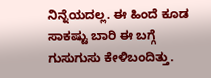ನಿನ್ನೆಯದಲ್ಲ. ಈ ಹಿಂದೆ ಕೂಡ ಸಾಕಷ್ಟು ಬಾರಿ ಈ ಬಗ್ಗೆ ಗುಸುಗುಸು ಕೇಳಿಬಂದಿತ್ತು.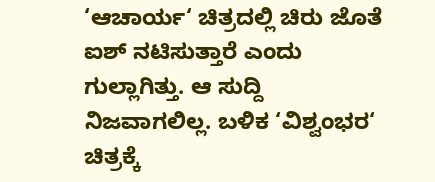‘ಆಚಾರ್ಯ‘ ಚಿತ್ರದಲ್ಲಿ ಚಿರು ಜೊತೆ ಐಶ್ ನಟಿಸುತ್ತಾರೆ ಎಂದು ಗುಲ್ಲಾಗಿತ್ತು. ಆ ಸುದ್ದಿ ನಿಜವಾಗಲಿಲ್ಲ. ಬಳಿಕ ‘ವಿಶ್ವಂಭರ‘ ಚಿತ್ರಕ್ಕೆ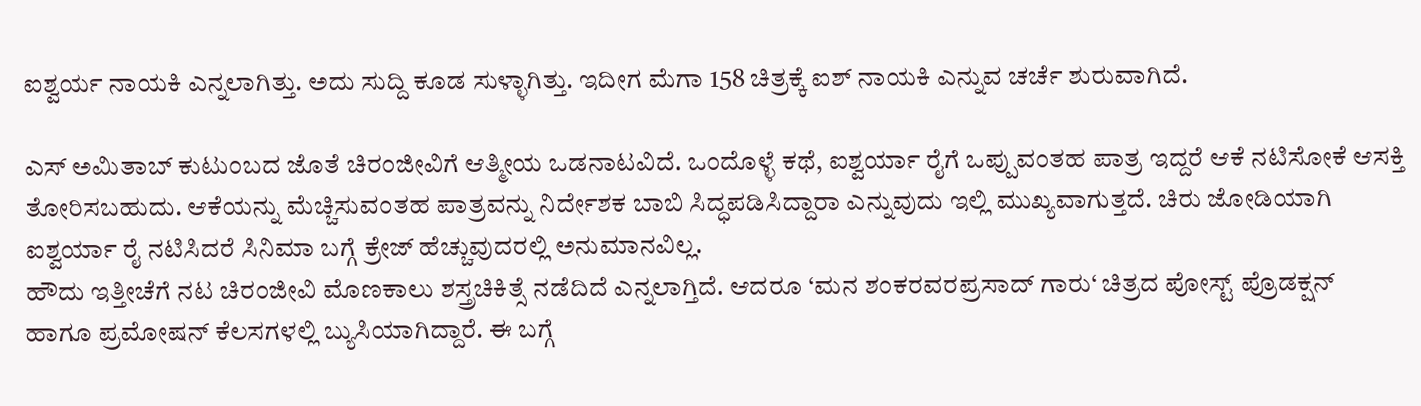ಐಶ್ವರ್ಯ ನಾಯಕಿ ಎನ್ನಲಾಗಿತ್ತು. ಅದು ಸುದ್ದಿ ಕೂಡ ಸುಳ್ಳಾಗಿತ್ತು. ಇದೀಗ ಮೆಗಾ 158 ಚಿತ್ರಕ್ಕೆ ಐಶ್ ನಾಯಕಿ ಎನ್ನುವ ಚರ್ಚೆ ಶುರುವಾಗಿದೆ.

ಎಸ್ ಅಮಿತಾಬ್ ಕುಟುಂಬದ ಜೊತೆ ಚಿರಂಜೀವಿಗೆ ಆತ್ಮೀಯ ಒಡನಾಟವಿದೆ. ಒಂದೊಳ್ಳೆ ಕಥೆ, ಐಶ್ವರ್ಯಾ ರೈಗೆ ಒಪ್ಪುವಂತಹ ಪಾತ್ರ ಇದ್ದರೆ ಆಕೆ ನಟಿಸೋಕೆ ಆಸಕ್ತಿ ತೋರಿಸಬಹುದು. ಆಕೆಯನ್ನು ಮೆಚ್ಚಿಸುವಂತಹ ಪಾತ್ರವನ್ನು ನಿರ್ದೇಶಕ ಬಾಬಿ ಸಿದ್ಧಪಡಿಸಿದ್ದಾರಾ ಎನ್ನುವುದು ಇಲ್ಲಿ ಮುಖ್ಯವಾಗುತ್ತದೆ. ಚಿರು ಜೋಡಿಯಾಗಿ ಐಶ್ವರ್ಯಾ ರೈ ನಟಿಸಿದರೆ ಸಿನಿಮಾ ಬಗ್ಗೆ ಕ್ರೇಜ್ ಹೆಚ್ಚುವುದರಲ್ಲಿ ಅನುಮಾನವಿಲ್ಲ.
ಹೌದು ಇತ್ತೀಚೆಗೆ ನಟ ಚಿರಂಜೀವಿ ಮೊಣಕಾಲು ಶಸ್ತ್ರಚಿಕಿತ್ಸೆ ನಡೆದಿದೆ ಎನ್ನಲಾಗ್ತಿದೆ. ಆದರೂ ‘ಮನ ಶಂಕರವರಪ್ರಸಾದ್ ಗಾರು‘ ಚಿತ್ರದ ಪೋಸ್ಟ್ ಪ್ರೊಡಕ್ಷನ್ ಹಾಗೂ ಪ್ರಮೋಷನ್ ಕೆಲಸಗಳಲ್ಲಿ ಬ್ಯುಸಿಯಾಗಿದ್ದಾರೆ. ಈ ಬಗ್ಗೆ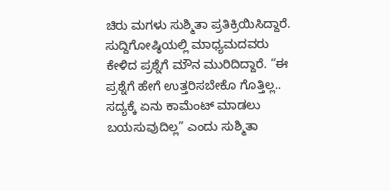ಚಿರು ಮಗಳು ಸುಶ್ಮಿತಾ ಪ್ರತಿಕ್ರಿಯಿಸಿದ್ದಾರೆ. ಸುದ್ದಿಗೋಷ್ಠಿಯಲ್ಲಿ ಮಾಧ್ಯಮದವರು ಕೇಳಿದ ಪ್ರಶ್ನೆಗೆ ಮೌನ ಮುರಿದಿದ್ದಾರೆ. “ಈ ಪ್ರಶ್ನೆಗೆ ಹೇಗೆ ಉತ್ತರಿಸಬೇಕೊ ಗೊತ್ತಿಲ್ಲ.. ಸದ್ಯಕ್ಕೆ ಏನು ಕಾಮೆಂಟ್ ಮಾಡಲು ಬಯಸುವುದಿಲ್ಲ” ಎಂದು ಸುಶ್ಮಿತಾ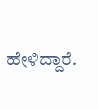ಹೇಳಿದ್ದಾರೆ.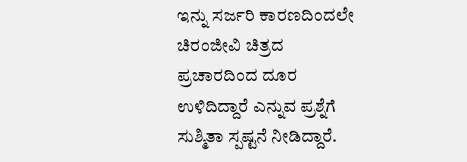ಇನ್ನು ಸರ್ಜರಿ ಕಾರಣದಿಂದಲೇ ಚಿರಂಜೀವಿ ಚಿತ್ರದ ಪ್ರಚಾರದಿಂದ ದೂರ ಉಳಿದಿದ್ದಾರೆ ಎನ್ನುವ ಪ್ರಶ್ನೆಗೆ ಸುಶ್ಮಿತಾ ಸ್ಪಷ್ಟನೆ ನೀಡಿದ್ದಾರೆ.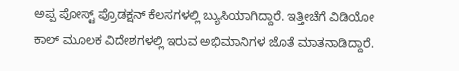ಅಪ್ಪ ಪೋಸ್ಟ್ ಪ್ರೊಡಕ್ಷನ್ ಕೆಲಸಗಳಲ್ಲಿ ಬ್ಯುಸಿಯಾಗಿದ್ದಾರೆ. ಇತ್ತೀಚೆಗೆ ವಿಡಿಯೋ ಕಾಲ್ ಮೂಲಕ ವಿದೇಶಗಳಲ್ಲಿ ಇರುವ ಅಭಿಮಾನಿಗಳ ಜೊತೆ ಮಾತನಾಡಿದ್ದಾರೆ.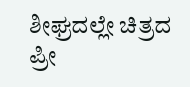ಶೀಘ್ರದಲ್ಲೇ ಚಿತ್ರದ ಪ್ರೀ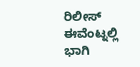ರಿಲೀಸ್ ಈವೆಂಟ್ನಲ್ಲಿ ಭಾಗಿ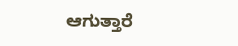ಆಗುತ್ತಾರೆ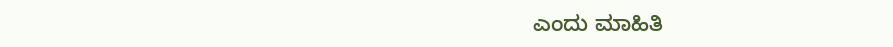ಎಂದು ಮಾಹಿತಿ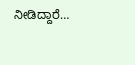ನೀಡಿದ್ದಾರೆ…